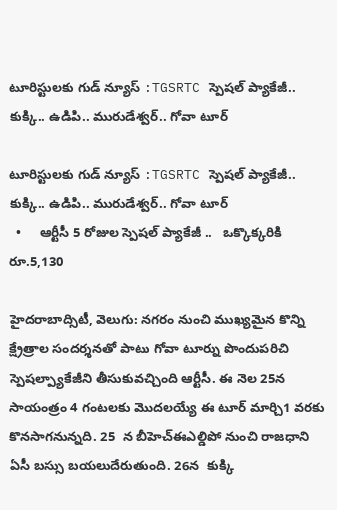టూరిస్టులకు గుడ్ న్యూస్ :TGSRTC స్పెషల్ ప్యాకేజీ.. కుక్కి.. ఉడిపి.. మురుడేశ్వర్.. గోవా టూర్

టూరిస్టులకు గుడ్ న్యూస్ :TGSRTC స్పెషల్ ప్యాకేజీ.. కుక్కి.. ఉడిపి.. మురుడేశ్వర్.. గోవా టూర్
  •     ఆర్టీసీ 5 రోజుల స్పెషల్ ప్యాకేజీ ..   ఒక్కొక్కరికి రూ.5,130

హైదరాబాద్సిటీ, వెలుగు: నగరం నుంచి ముఖ్యమైన కొన్ని క్ష్రేత్రాల సందర్శనతో పాటు గోవా టూర్ను పొందుపరిచి స్పెషల్ప్యాకేజీని తీసుకువచ్చింది ఆర్టీసీ. ఈ నెల 25న సాయంత్రం 4 గంటలకు మొదలయ్యే ఈ టూర్ మార్చి1 వరకు కొనసాగనున్నది. 25  న బీహెచ్ఈఎల్డిపో నుంచి రాజధాని ఏసీ బస్సు బయలుదేరుతుంది. 26న  కుక్కి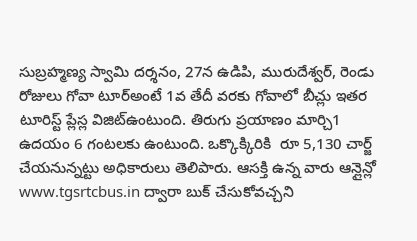సుబ్రహ్మణ్య స్వామి దర్శనం, 27న ఉడిపి, మురుదేశ్వర్, రెండు రోజులు గోవా టూర్అంటే 1వ తేదీ వరకు గోవాలో బీచ్లు ఇతర టూరిస్ట్ ప్లేస్ల విజిట్ఉంటుంది. తిరుగు ప్రయాణం మార్చి1 ఉదయం 6 గంటలకు ఉంటుంది. ఒక్కొక్కిరికి  రూ 5,130 చార్జ్ చేయనున్నట్టు అధికారులు తెలిపారు. ఆసక్తి ఉన్న వారు ఆన్లైన్లో www.tgsrtcbus.in ద్వారా బుక్ చేసుకోవచ్చని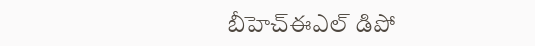బీహెచ్ఈఎల్ డిపో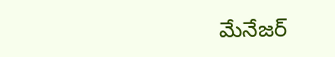మేనేజర్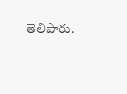తెలిపారు.